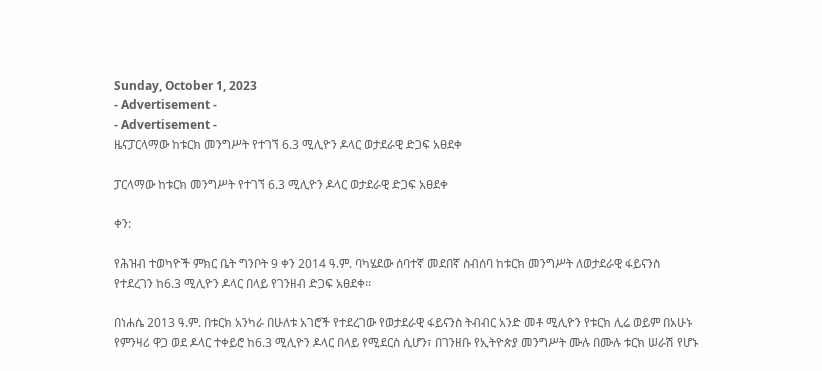Sunday, October 1, 2023
- Advertisement -
- Advertisement -
ዜናፓርላማው ከቱርክ መንግሥት የተገኘ 6.3 ሚሊዮን ዶላር ወታደራዊ ድጋፍ አፀደቀ

ፓርላማው ከቱርክ መንግሥት የተገኘ 6.3 ሚሊዮን ዶላር ወታደራዊ ድጋፍ አፀደቀ

ቀን:

የሕዝብ ተወካዮች ምክር ቤት ግንቦት 9 ቀን 2014 ዓ.ም. ባካሄደው ሰባተኛ መደበኛ ስብሰባ ከቱርክ መንግሥት ለወታደራዊ ፋይናንስ የተደረገን ከ6.3 ሚሊዮን ዶላር በላይ የገንዘብ ድጋፍ አፀደቀ፡፡

በነሐሴ 2013 ዓ.ም. በቱርክ አንካራ በሁለቱ አገሮች የተደረገው የወታደራዊ ፋይናንስ ትብብር አንድ መቶ ሚሊዮን የቱርክ ሊሬ ወይም በአሁኑ የምንዛሪ ዋጋ ወደ ዶላር ተቀይሮ ከ6.3 ሚሊዮን ዶላር በላይ የሚደርስ ሲሆን፣ በገንዘቡ የኢትዮጵያ መንግሥት ሙሉ በሙሉ ቱርክ ሠራሽ የሆኑ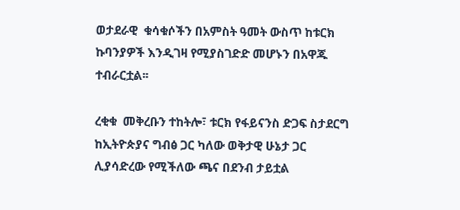ወታደራዊ  ቁሳቁሶችን በአምስት ዓመት ውስጥ ከቱርክ ኩባንያዎች እንዲገዛ የሚያስገድድ መሆኑን በአዋጁ ተብራርቷል፡፡

ረቂቁ  መቅረቡን ተከትሎ፣ ቱርክ የፋይናንስ ድጋፍ ስታደርግ ከኢትዮጵያና ግብፅ ጋር ካለው ወቅታዊ ሁኔታ ጋር ሊያሳድረው የሚችለው ጫና በደንብ ታይቷል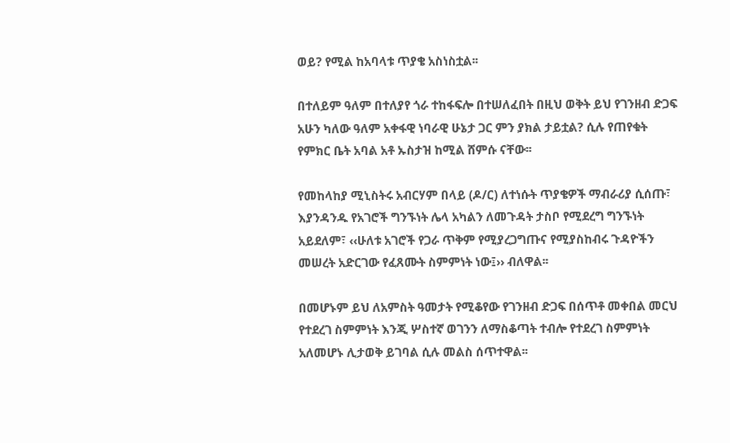ወይ? የሚል ከአባላቱ ጥያቄ አስነስቷል፡፡

በተለይም ዓለም በተለያየ ጎራ ተከፋፍሎ በተሠለፈበት በዚህ ወቅት ይህ የገንዘብ ድጋፍ አሁን ካለው ዓለም አቀፋዊ ነባራዊ ሁኔታ ጋር ምን ያክል ታይቷል? ሲሉ የጠየቁት የምክር ቤት አባል አቶ ኡስታዝ ከሚል ሸምሱ ናቸው፡፡

የመከላከያ ሚኒስትሩ አብርሃም በላይ (ዶ/ር) ለተነሱት ጥያቄዎች ማብራሪያ ሲሰጡ፣ እያንዳንዱ የአገሮች ግንኙነት ሌላ አካልን ለመጉዳት ታስቦ የሚደረግ ግንኙነት አይደለም፣ ‹‹ሁለቱ አገሮች የጋራ ጥቅም የሚያረጋግጡና የሚያስከብሩ ጉዳዮችን መሠረት አድርገው የፈጸሙት ስምምነት ነው፤›› ብለዋል፡፡

በመሆኑም ይህ ለአምስት ዓመታት የሚቆየው የገንዘብ ድጋፍ በሰጥቶ መቀበል መርህ የተደረገ ስምምነት እንጂ ሦስተኛ ወገንን ለማስቆጣት ተብሎ የተደረገ ስምምነት አለመሆኑ ሊታወቅ ይገባል ሲሉ መልስ ሰጥተዋል፡፡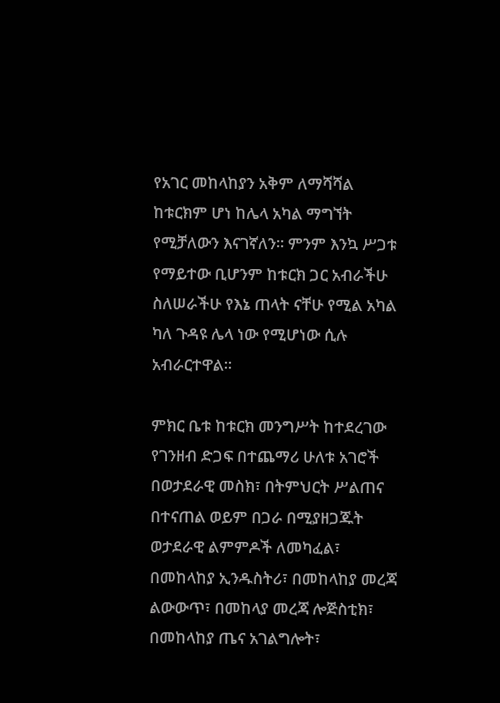የአገር መከላከያን አቅም ለማሻሻል ከቱርክም ሆነ ከሌላ አካል ማግኘት የሚቻለውን እናገኛለን፡፡ ምንም እንኳ ሥጋቱ የማይተው ቢሆንም ከቱርክ ጋር አብራችሁ ስለሠራችሁ የእኔ ጠላት ናቸሁ የሚል አካል ካለ ጉዳዩ ሌላ ነው የሚሆነው ሲሉ አብራርተዋል፡፡

ምክር ቤቱ ከቱርክ መንግሥት ከተደረገው የገንዘብ ድጋፍ በተጨማሪ ሁለቱ አገሮች በወታደራዊ መስክ፣ በትምህርት ሥልጠና በተናጠል ወይም በጋራ በሚያዘጋጁት ወታደራዊ ልምምዶች ለመካፈል፣ በመከላከያ ኢንዱስትሪ፣ በመከላከያ መረጃ ልውውጥ፣ በመከላያ መረጃ ሎጅስቲክ፣ በመከላከያ ጤና አገልግሎት፣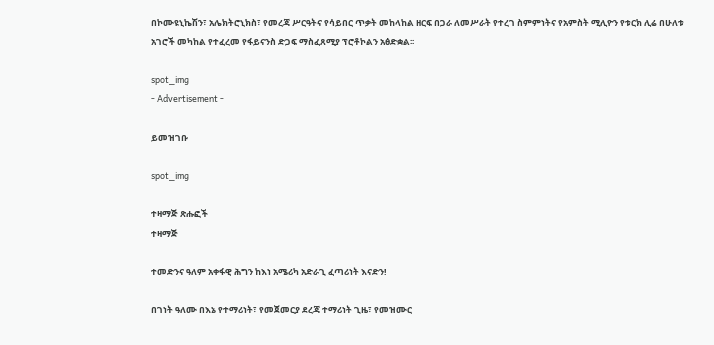በኮሙዩኒኬሽን፣ አሌክትሮኒክስ፣ የመረጃ ሥርዓትና የሳይበር ጥቃት መከላከል ዘርፍ በጋራ ለመሥራት የተረገ ስምምነትና የአምስት ሚሊዮን የቱርክ ሊሬ በሁለቱ አገሮች መካከል የተፈረመ የፋይናንስ ድጋፍ ማስፈጸሚያ ፕሮቶኮልን አፅድቋል፡፡

spot_img
- Advertisement -

ይመዝገቡ

spot_img

ተዛማጅ ጽሑፎች
ተዛማጅ

ተመድንና ዓለም አቀፋዊ ሕግን ከእነ አሜሪካ አድራጊ ፈጣሪነት እናድን!

በገነት ዓለሙ በእኔ የተማሪነት፣ የመጀመርያ ደረጃ ተማሪነት ጊዜ፣ የመዝሙር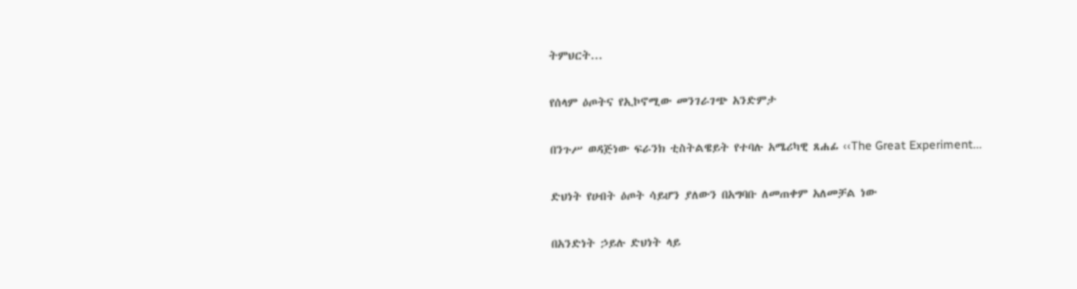ትምህርት...

የሰላም ዕጦትና የኢኮኖሚው መንገራገጭ አንድምታ

በንጉሥ ወዳጅነው ፍራንክ ቲስትልዌይት የተባሉ አሜሪካዊ ጸሐፊ ‹‹The Great Experiment...

ድህነት የሀብት ዕጦት ሳይሆን ያለውን በአግባቡ ለመጠቀም አለመቻል ነው

በአንድነት ኃይሉ ድህነት ላይ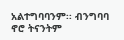አልተግባባንም፡፡ ብንግባባ ኖሮ ትናንትም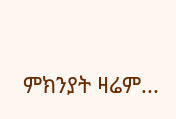ምክንያት ዛሬም...